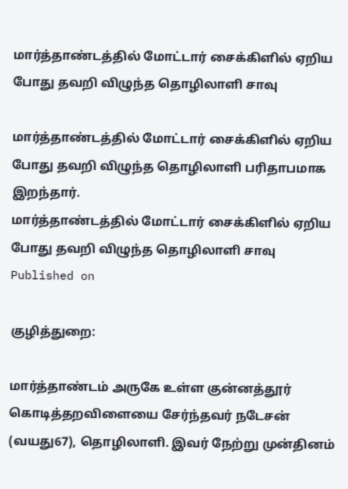மார்த்தாண்டத்தில் மோட்டார் சைக்கிளில் ஏறிய போது தவறி விழுந்த தொழிலாளி சாவு

மார்த்தாண்டத்தில் மோட்டார் சைக்கிளில் ஏறிய போது தவறி விழுந்த தொழிலாளி பரிதாபமாக இறந்தார்.
மார்த்தாண்டத்தில் மோட்டார் சைக்கிளில் ஏறிய போது தவறி விழுந்த தொழிலாளி சாவு
Published on

குழித்துறை:

மார்த்தாண்டம் அருகே உள்ள குன்னத்தூர் கொடித்தறவிளையை சேர்ந்தவர் நடேசன் (வயது67), தொழிலாளி. இவர் நேற்று முன்தினம்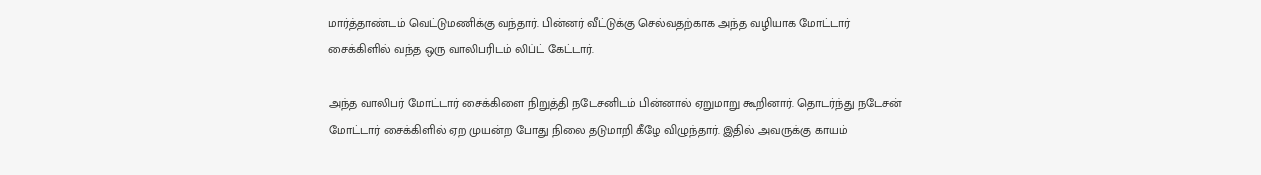மார்த்தாண்டம் வெட்டுமணிக்கு வந்தார். பின்னர் வீட்டுக்கு செல்வதற்காக அந்த வழியாக மோட்டார் சைக்கிளில் வந்த ஒரு வாலிபரிடம் லிப்ட் கேட்டார்.

அந்த வாலிபர் மோட்டார் சைக்கிளை நிறுத்தி நடேசனிடம் பின்னால் ஏறுமாறு கூறினார். தொடர்ந்து நடேசன் மோட்டார் சைக்கிளில் ஏற முயன்ற போது நிலை தடுமாறி கீழே விழுந்தார். இதில் அவருக்கு காயம்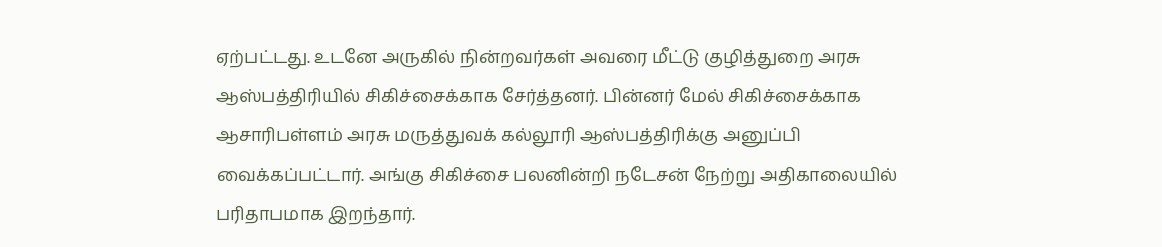ஏற்பட்டது. உடனே அருகில் நின்றவர்கள் அவரை மீட்டு குழித்துறை அரசு ஆஸ்பத்திரியில் சிகிச்சைக்காக சேர்த்தனர். பின்னர் மேல் சிகிச்சைக்காக ஆசாரிபள்ளம் அரசு மருத்துவக் கல்லூரி ஆஸ்பத்திரிக்கு அனுப்பி வைக்கப்பட்டார். அங்கு சிகிச்சை பலனின்றி நடேசன் நேற்று அதிகாலையில் பரிதாபமாக இறந்தார்.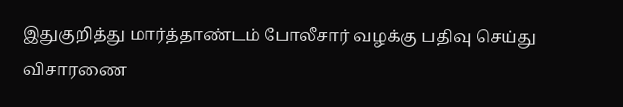இதுகுறித்து மார்த்தாண்டம் போலீசார் வழக்கு பதிவு செய்து விசாரணை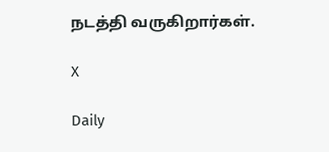நடத்தி வருகிறார்கள்.

X

Daily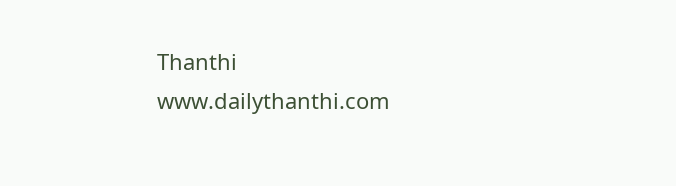Thanthi
www.dailythanthi.com